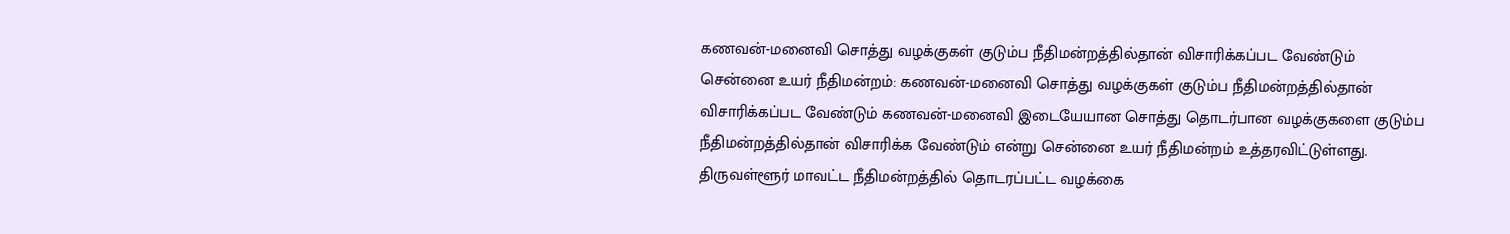கணவன்-மனைவி சொத்து வழக்குகள் குடும்ப நீதிமன்றத்தில்தான் விசாரிக்கப்பட வேண்டும்
சென்னை உயர் நீதிமன்றம்: கணவன்-மனைவி சொத்து வழக்குகள் குடும்ப நீதிமன்றத்தில்தான் விசாரிக்கப்பட வேண்டும் கணவன்-மனைவி இடையேயான சொத்து தொடர்பான வழக்குகளை குடும்ப நீதிமன்றத்தில்தான் விசாரிக்க வேண்டும் என்று சென்னை உயர் நீதிமன்றம் உத்தரவிட்டுள்ளது. திருவள்ளூர் மாவட்ட நீதிமன்றத்தில் தொடரப்பட்ட வழக்கை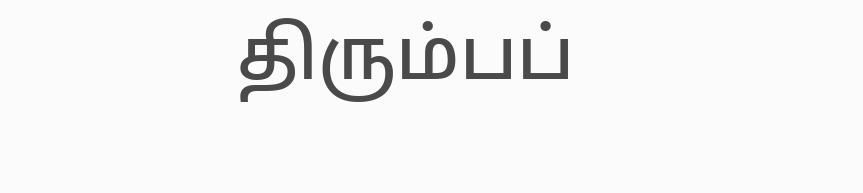திரும்பப்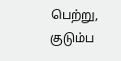பெற்று, குடும்ப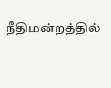நீதிமன்றத்தில்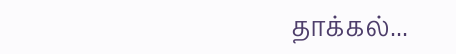தாக்கல்...